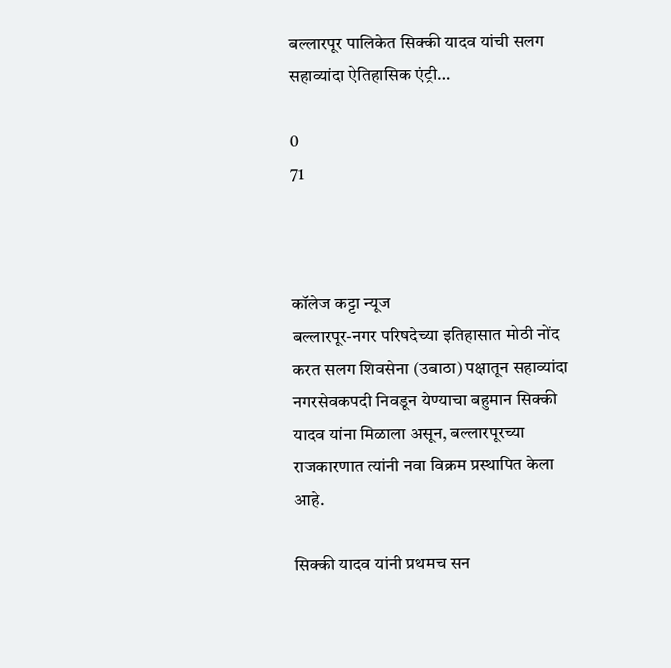बल्लारपूर पालिकेत सिक्की यादव यांची सलग सहाव्यांदा ऐतिहासिक एंट्री…

0
71



कॉलेज कट्टा न्यूज
बल्लारपूर-नगर परिषदेच्या इतिहासात मोठी नोंद करत सलग शिवसेना (उबाठा) पक्षातून सहाव्यांदा नगरसेवकपदी निवडून येण्याचा बहुमान सिक्की यादव यांना मिळाला असून, बल्लारपूरच्या राजकारणात त्यांनी नवा विक्रम प्रस्थापित केला आहे.

सिक्की यादव यांनी प्रथमच सन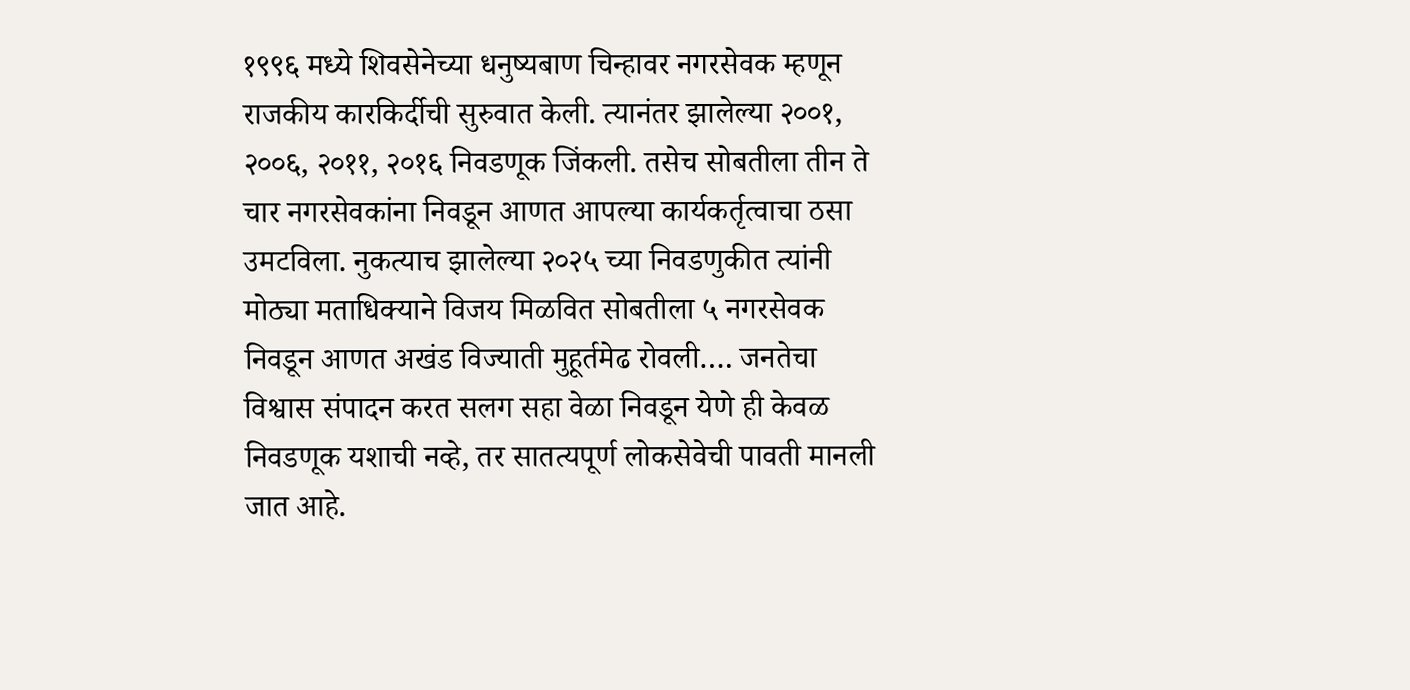१९९६ मध्ये शिवसेनेच्या धनुष्यबाण चिन्हावर नगरसेवक म्हणून राजकीय कारकिर्दीची सुरुवात केली. त्यानंतर झालेल्या २००१, २००६, २०११, २०१६ निवडणूक जिंकली. तसेच सोबतीला तीन ते चार नगरसेवकांना निवडून आणत आपल्या कार्यकर्तृत्वाचा ठसा उमटविला. नुकत्याच झालेल्या २०२५ च्या निवडणुकीत त्यांनी
मोठ्या मताधिक्याने विजय मिळवित सोबतीला ५ नगरसेवक निवडून आणत अखंड विज्याती मुहूर्तमेढ रोवली…. जनतेचा विश्वास संपादन करत सलग सहा वेळा निवडून येणे ही केवळ निवडणूक यशाची नव्हे, तर सातत्यपूर्ण लोकसेवेची पावती मानली जात आहे.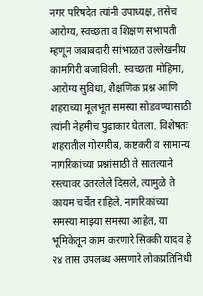नगर परिषदेत त्यांनी उपाध्यक्ष, तसेच आरोग्य, स्वच्छता व शिक्षण सभापती म्हणून जबाबदारी सांभाळत उल्लेखनीय कामगिरी बजाविली. स्वच्छता मोहिमा, आरोग्य सुविधा, शैक्षणिक प्रश्न आणि शहराच्या मूलभूत समस्या सोडवण्यासाठी त्यांनी नेहमीच पुढाकार घेतला. विशेषतः शहरातील गोरगरीब, कष्टकरी व सामान्य नागरिकांच्या प्रश्नांसाठी ते सातत्याने रस्त्यावर उतरलेले दिसले, त्यामुळे ते कायम चर्चेत राहिले. नागरिकांच्या समस्या माझ्या समस्या आहेत, या भूमिकेतून काम करणारे सिक्की यादव हे २४ तास उपलब्ध असणारे लोकप्रतिनिधी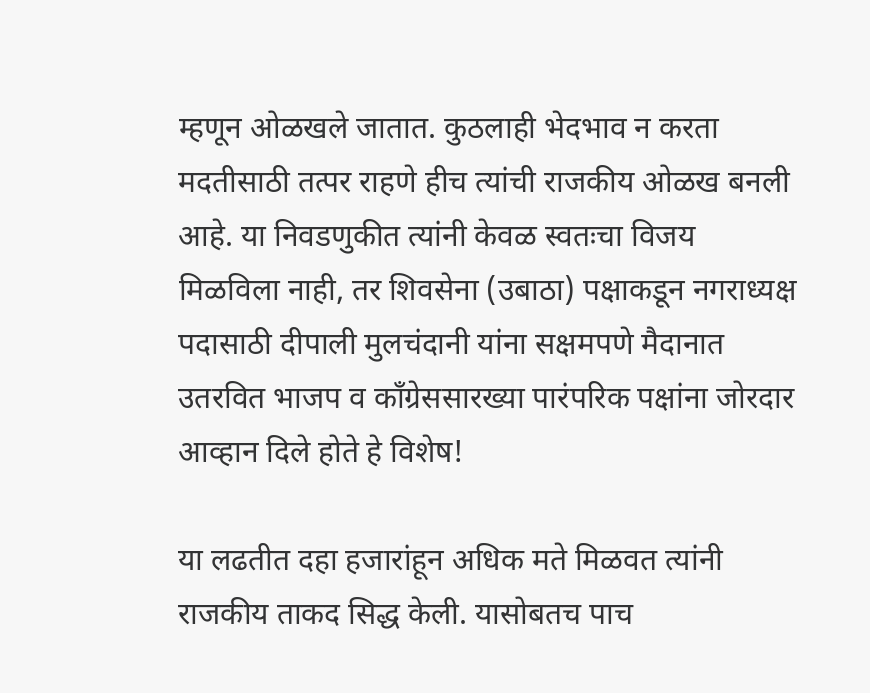म्हणून ओळखले जातात. कुठलाही भेदभाव न करता मदतीसाठी तत्पर राहणे हीच त्यांची राजकीय ओळख बनली आहे. या निवडणुकीत त्यांनी केवळ स्वतःचा विजय मिळविला नाही, तर शिवसेना (उबाठा) पक्षाकडून नगराध्यक्ष पदासाठी दीपाली मुलचंदानी यांना सक्षमपणे मैदानात उतरवित भाजप व काँग्रेससारख्या पारंपरिक पक्षांना जोरदार आव्हान दिले होते हे विशेष!

या लढतीत दहा हजारांहून अधिक मते मिळवत त्यांनी राजकीय ताकद सिद्ध केली. यासोबतच पाच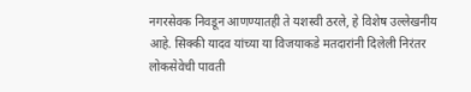नगरसेवक निवडून आणण्यातही ते यशस्वी ठरले, हे विशेष उल्लेखनीय आहे. सिक्की यादव यांच्या या विजयाकडे मतदारांनी दिलेली निरंतर लोकसेवेची पावती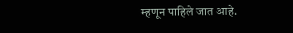म्हणून पाहिले जात आहे.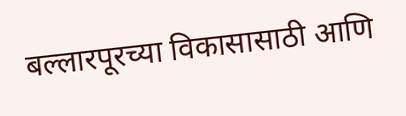बल्लारपूरच्या विकासासाठी आणि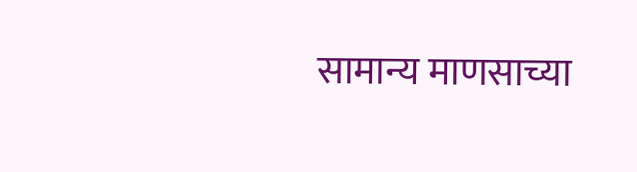सामान्य माणसाच्या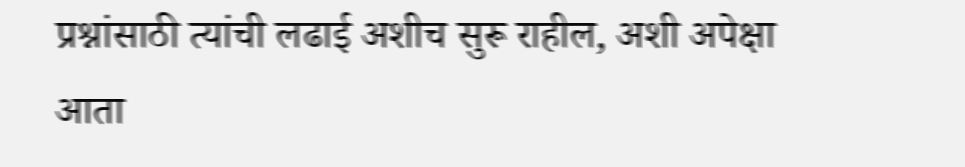प्रश्नांसाठी त्यांची लढाई अशीच सुरू राहील, अशी अपेक्षा आता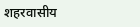शहरवासीय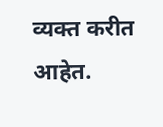व्यक्त करीत आहेत.